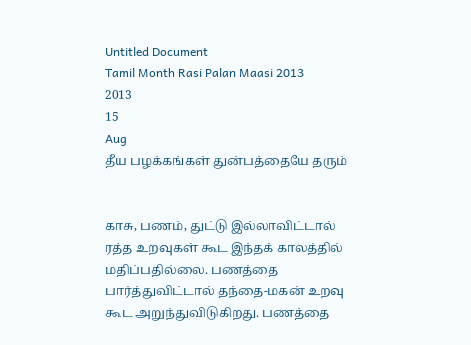Untitled Document
Tamil Month Rasi Palan Maasi 2013
2013
15
Aug
தீய பழக்கங்கள் துன்பத்தையே தரும்


காசு, பணம், துட்டு இல்லாவிட்டால் ரத்த உறவுகள் கூட இந்தக் காலத்தில் மதிப்பதில்லை. பணத்தை பார்த்துவிட்டால் தந்தை-மகன் உறவு கூட அறுந்துவிடுகிறது. பணத்தை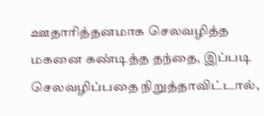ஊதாரித்தனமாக செலவழித்த மகனை கண்டித்த தந்தை, இப்படி செலவழிப்பதை நிறுத்தாவிட்டால்,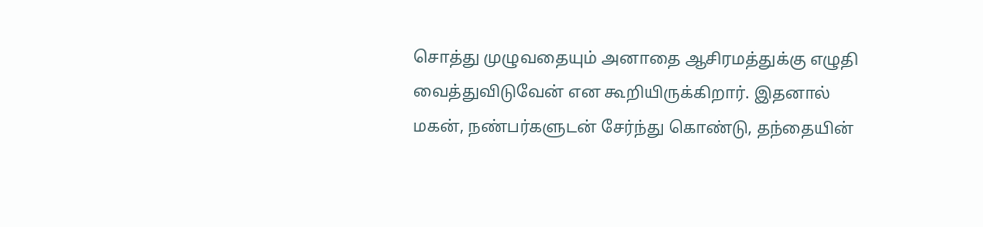சொத்து முழுவதையும் அனாதை ஆசிரமத்துக்கு எழுதி வைத்துவிடுவேன் என கூறியிருக்கிறார். இதனால் மகன், நண்பர்களுடன் சேர்ந்து கொண்டு, தந்தையின்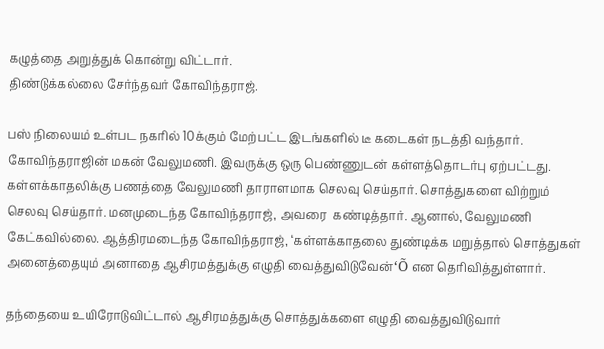கழுத்தை அறுத்துக் கொன்று விட்டார்.
திண்டுக்கல்லை சேர்ந்தவர் கோவிந்தராஜ்.

பஸ் நிலையம் உள்பட நகரில் 10க்கும் மேற்பட்ட இடங்களில் டீ கடைகள் நடத்தி வந்தார். கோவிந்தராஜின் மகன் வேலுமணி. இவருக்கு ஒரு பெண்ணுடன் கள்ளத்தொடர்பு ஏற்பட்டது. கள்ளக்காதலிக்கு பணத்தை வேலுமணி தாராளமாக செலவு செய்தார். சொத்துகளை விற்றும் செலவு செய்தார். மனமுடைந்த கோவிந்தராஜ், அவரை  கண்டித்தார். ஆனால், வேலுமணி கேட்கவில்லை. ஆத்திரமடைந்த கோவிந்தராஜ், ‘கள்ளக்காதலை துண்டிக்க மறுத்தால் சொத்துகள் அனைத்தையும் அனாதை ஆசிரமத்துக்கு எழுதி வைத்துவிடுவேன்‘Õ என தெரிவித்துள்ளார்.

தந்தையை உயிரோடுவிட்டால் ஆசிரமத்துக்கு சொத்துக்களை எழுதி வைத்துவிடுவார்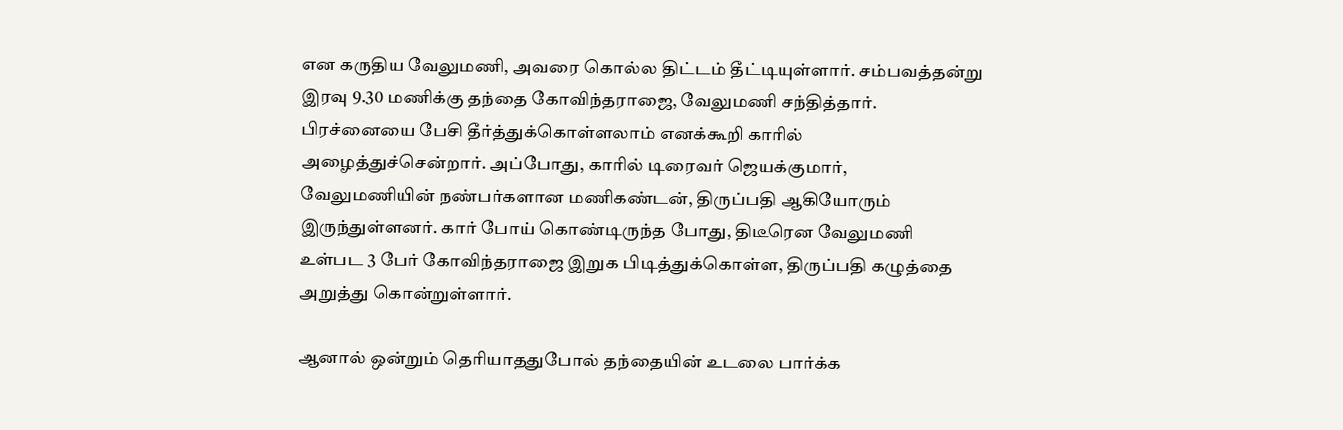என கருதிய வேலுமணி, அவரை கொல்ல திட்டம் தீட்டியுள்ளார். சம்பவத்தன்று இரவு 9.30 மணிக்கு தந்தை கோவிந்தராஜை, வேலுமணி சந்தித்தார். பிரச்னையை பேசி தீர்த்துக்கொள்ளலாம் எனக்கூறி காரில் அழைத்துச்சென்றார். அப்போது, காரில் டிரைவர் ஜெயக்குமார், வேலுமணியின் நண்பர்களான மணிகண்டன், திருப்பதி ஆகியோரும் இருந்துள்ளனர். கார் போய் கொண்டிருந்த போது, திடீரென வேலுமணி உள்பட 3 பேர் கோவிந்தராஜை இறுக பிடித்துக்கொள்ள, திருப்பதி கழுத்தை அறுத்து கொன்றுள்ளார்.

ஆனால் ஒன்றும் தெரியாததுபோல் தந்தையின் உடலை பார்க்க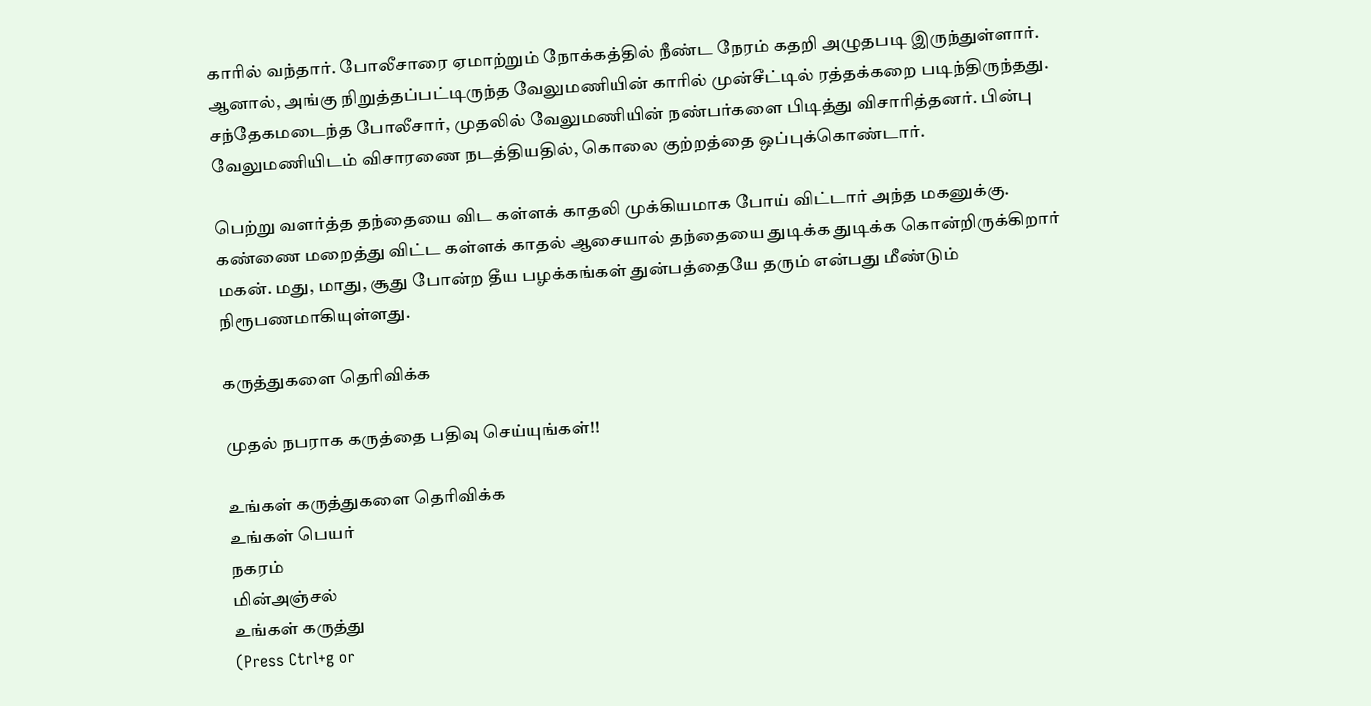காரில் வந்தார். போலீசாரை ஏமாற்றும் நோக்கத்தில் நீண்ட நேரம் கதறி அழுதபடி இருந்துள்ளார். ஆனால், அங்கு நிறுத்தப்பட்டிருந்த வேலுமணியின் காரில் முன்சீட்டில் ரத்தக்கறை படிந்திருந்தது. சந்தேகமடைந்த போலீசார், முதலில் வேலுமணியின் நண்பர்களை பிடித்து விசாரித்தனர். பின்பு வேலுமணியிடம் விசாரணை நடத்தியதில், கொலை குற்றத்தை ஒப்புக்கொண்டார்.

பெற்று வளர்த்த தந்தையை விட கள்ளக் காதலி முக்கியமாக போய் விட்டார் அந்த மகனுக்கு. கண்ணை மறைத்து விட்ட கள்ளக் காதல் ஆசையால் தந்தையை துடிக்க துடிக்க கொன்றிருக்கிறார் மகன். மது, மாது, சூது போன்ற தீய பழக்கங்கள் துன்பத்தையே தரும் என்பது மீண்டும் நிரூபணமாகியுள்ளது.

கருத்துகளை தெரிவிக்க

முதல் நபராக கருத்தை பதிவு செய்யுங்கள்!!

உங்கள் கருத்துகளை தெரிவிக்க
உங்கள் பெயர்
நகரம்
மின்அஞ்சல்
உங்கள் கருத்து
(Press Ctrl+g or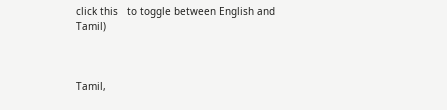click this   to toggle between English and Tamil)



Tamil,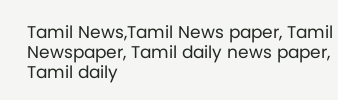Tamil News,Tamil News paper, Tamil Newspaper, Tamil daily news paper, Tamil daily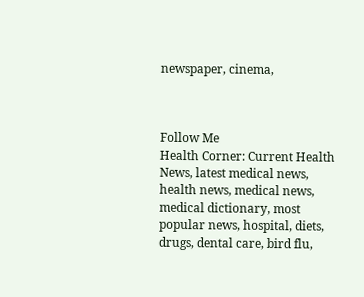newspaper, cinema,



Follow Me
Health Corner: Current Health News, latest medical news, health news, medical news, medical dictionary, most popular news, hospital, diets, drugs, dental care, bird flu,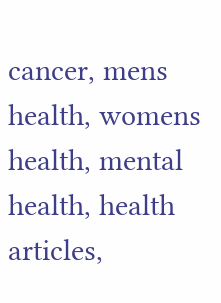cancer, mens health, womens health, mental health, health articles,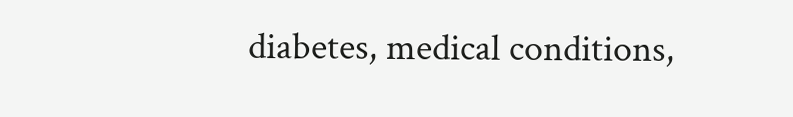diabetes, medical conditions,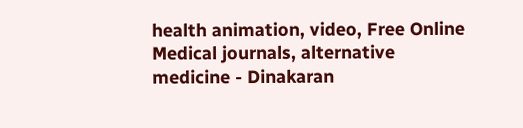health animation, video, Free Online Medical journals, alternative medicine - Dinakaran